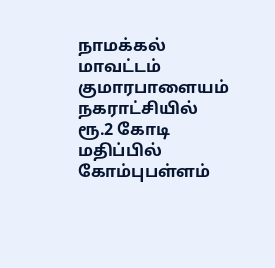நாமக்கல் மாவட்டம் குமாரபாளையம் நகராட்சியில் ரூ.2 கோடி மதிப்பில் கோம்புபள்ளம்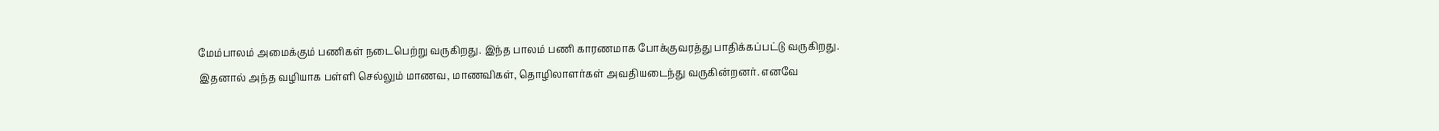மேம்பாலம் அமைக்கும் பணிகள் நடைபெற்று வருகிறது. இந்த பாலம் பணி காரணமாக போக்குவரத்து பாதிக்கப்பட்டு வருகிறது. இதனால் அந்த வழியாக பள்ளி செல்லும் மாணவ, மாணவிகள், தொழிலாளர்கள் அவதியடைந்து வருகின்றனர். எனவே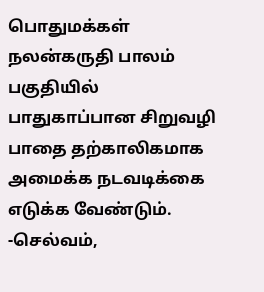பொதுமக்கள் நலன்கருதி பாலம் பகுதியில் பாதுகாப்பான சிறுவழி பாதை தற்காலிகமாக அமைக்க நடவடிக்கை எடுக்க வேண்டும்.
-செல்வம்,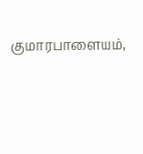குமாரபாளையம்,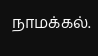நாமக்கல்.